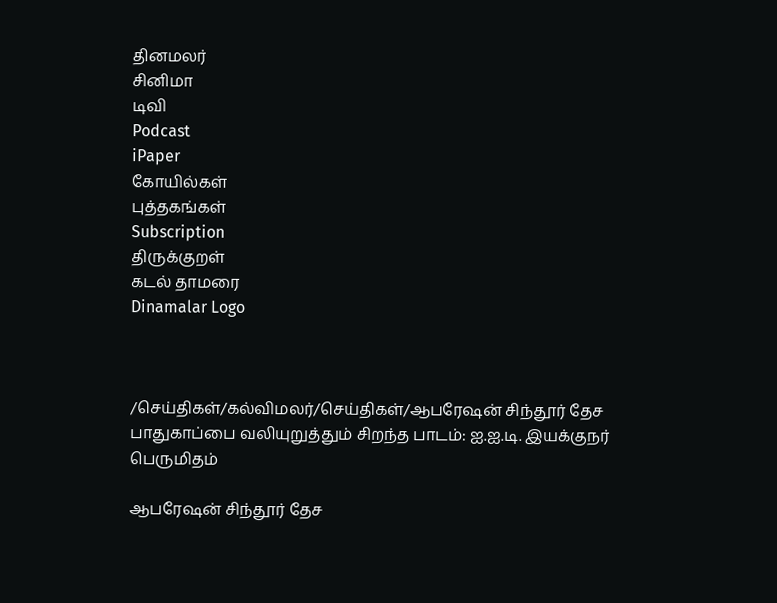தினமலர்
சினிமா
டிவி
Podcast
iPaper
கோயில்கள்
புத்தகங்கள்
Subscription
திருக்குறள்
கடல் தாமரை
Dinamalar Logo



/செய்திகள்/கல்விமலர்/செய்திகள்/ஆபரேஷன் சிந்தூர் தேச பாதுகாப்பை வலியுறுத்தும் சிறந்த பாடம்: ஐ.ஐ.டி. இயக்குநர் பெருமிதம்

ஆபரேஷன் சிந்தூர் தேச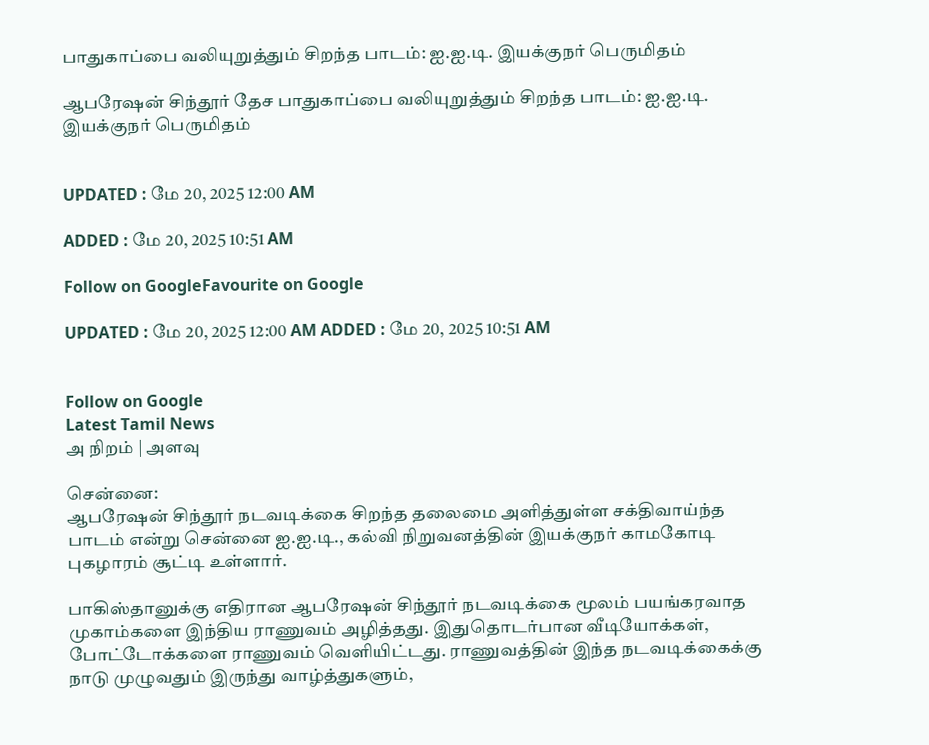பாதுகாப்பை வலியுறுத்தும் சிறந்த பாடம்: ஐ.ஐ.டி. இயக்குநர் பெருமிதம்

ஆபரேஷன் சிந்தூர் தேச பாதுகாப்பை வலியுறுத்தும் சிறந்த பாடம்: ஐ.ஐ.டி. இயக்குநர் பெருமிதம்


UPDATED : மே 20, 2025 12:00 AM

ADDED : மே 20, 2025 10:51 AM

Follow on GoogleFavourite on Google

UPDATED : மே 20, 2025 12:00 AM ADDED : மே 20, 2025 10:51 AM


Follow on Google
Latest Tamil News
அ நிறம் | அளவு

சென்னை:
ஆபரேஷன் சிந்தூர் நடவடிக்கை சிறந்த தலைமை அளித்துள்ள சக்திவாய்ந்த பாடம் என்று சென்னை ஐ.ஐ.டி., கல்வி நிறுவனத்தின் இயக்குநர் காமகோடி புகழாரம் சூட்டி உள்ளார்.

பாகிஸ்தானுக்கு எதிரான ஆபரேஷன் சிந்தூர் நடவடிக்கை மூலம் பயங்கரவாத முகாம்களை இந்திய ராணுவம் அழித்தது. இதுதொடர்பான வீடியோக்கள், போட்டோக்களை ராணுவம் வெளியிட்டது. ராணுவத்தின் இந்த நடவடிக்கைக்கு நாடு முழுவதும் இருந்து வாழ்த்துகளும்,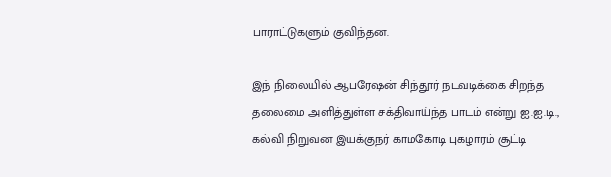பாராட்டுகளும் குவிந்தன.

இந் நிலையில் ஆபரேஷன் சிந்தூர் நடவடிக்கை சிறந்த தலைமை அளித்துள்ள சக்திவாய்ந்த பாடம் என்று ஐ.ஐ.டி., கல்வி நிறுவன இயக்குநர் காமகோடி புகழாரம் சூட்டி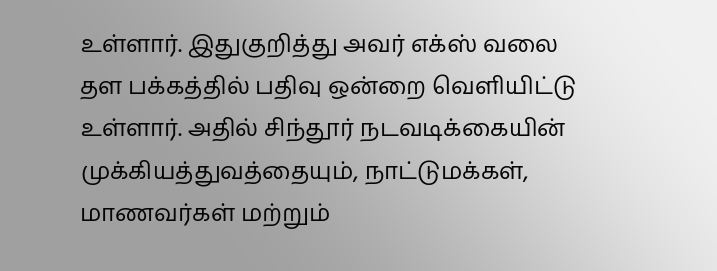உள்ளார். இதுகுறித்து அவர் எக்ஸ் வலை தள பக்கத்தில் பதிவு ஒன்றை வெளியிட்டு உள்ளார். அதில் சிந்தூர் நடவடிக்கையின் முக்கியத்துவத்தையும், நாட்டுமக்கள், மாணவர்கள் மற்றும்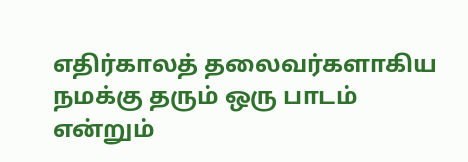எதிர்காலத் தலைவர்களாகிய நமக்கு தரும் ஒரு பாடம் என்றும்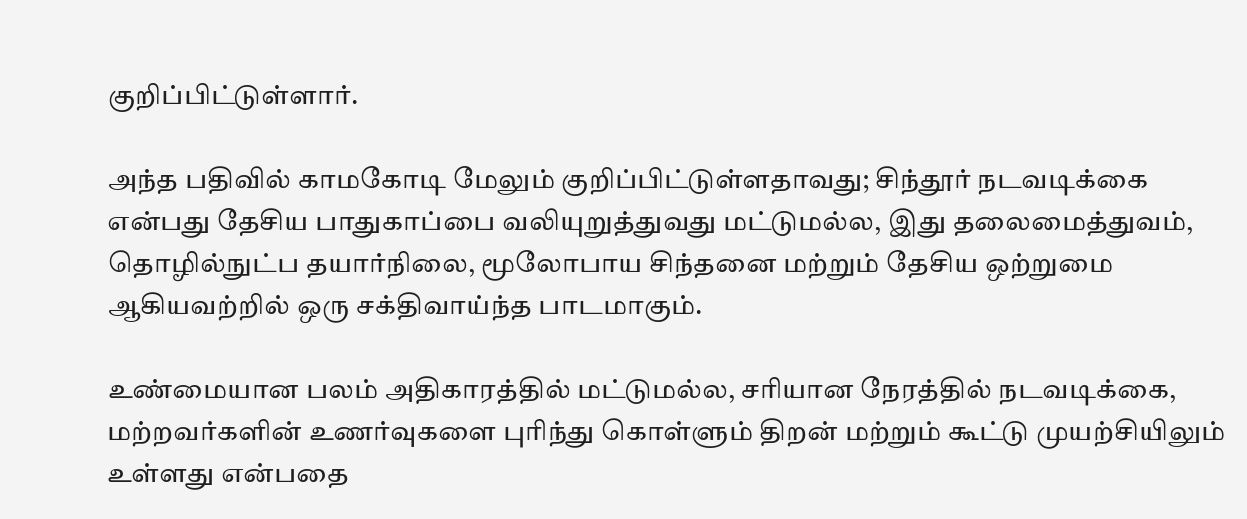குறிப்பிட்டுள்ளார்.

அந்த பதிவில் காமகோடி மேலும் குறிப்பிட்டுள்ளதாவது; சிந்தூர் நடவடிக்கை என்பது தேசிய பாதுகாப்பை வலியுறுத்துவது மட்டுமல்ல, இது தலைமைத்துவம், தொழில்நுட்ப தயார்நிலை, மூலோபாய சிந்தனை மற்றும் தேசிய ஒற்றுமை ஆகியவற்றில் ஒரு சக்திவாய்ந்த பாடமாகும்.

உண்மையான பலம் அதிகாரத்தில் மட்டுமல்ல, சரியான நேரத்தில் நடவடிக்கை, மற்றவர்களின் உணர்வுகளை புரிந்து கொள்ளும் திறன் மற்றும் கூட்டு முயற்சியிலும் உள்ளது என்பதை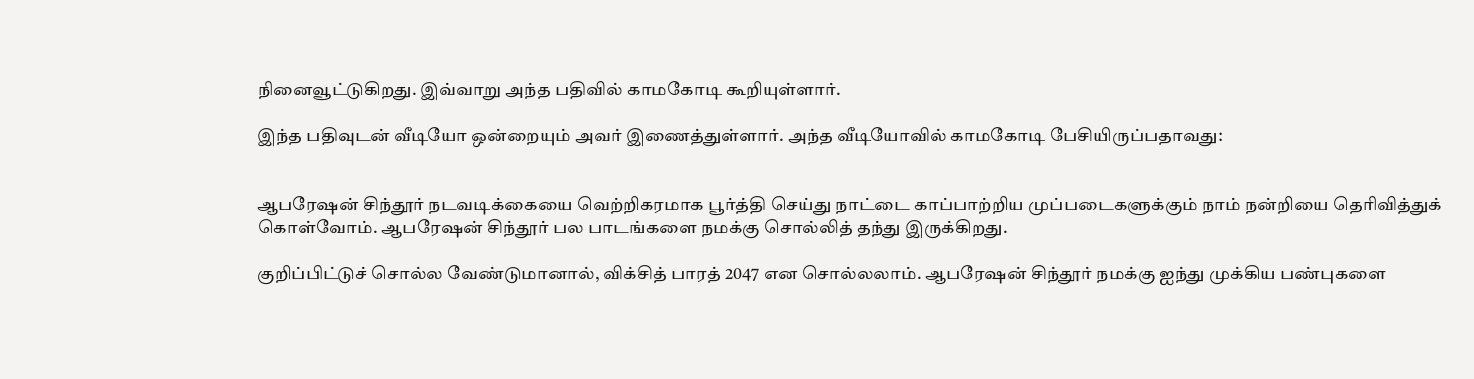நினைவூட்டுகிறது. இவ்வாறு அந்த பதிவில் காமகோடி கூறியுள்ளார்.

இந்த பதிவுடன் வீடியோ ஒன்றையும் அவர் இணைத்துள்ளார். அந்த வீடியோவில் காமகோடி பேசியிருப்பதாவது:


ஆபரேஷன் சிந்தூர் நடவடிக்கையை வெற்றிகரமாக பூர்த்தி செய்து நாட்டை காப்பாற்றிய முப்படைகளுக்கும் நாம் நன்றியை தெரிவித்துக் கொள்வோம். ஆபரேஷன் சிந்தூர் பல பாடங்களை நமக்கு சொல்லித் தந்து இருக்கிறது.

குறிப்பிட்டுச் சொல்ல வேண்டுமானால், விக்சித் பாரத் 2047 என சொல்லலாம். ஆபரேஷன் சிந்தூர் நமக்கு ஐந்து முக்கிய பண்புகளை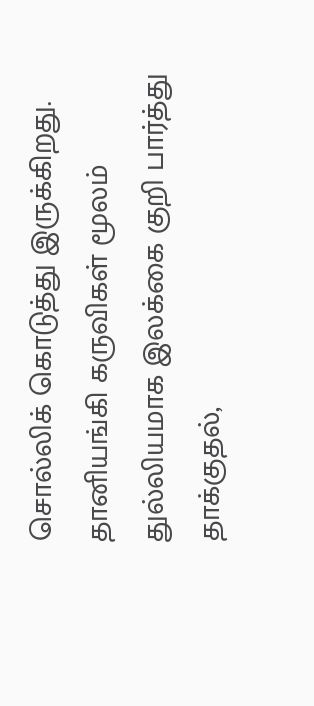சொல்லிக் கொடுத்து இருக்கிறது. தானியங்கி கருவிகள் மூலம் துல்லியமாக இலக்கை குறி பார்த்து தாக்குதல்,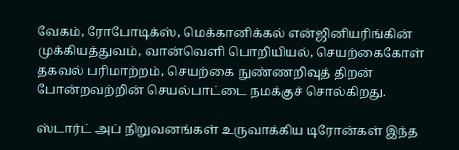வேகம், ரோபோடிக்ஸ், மெக்கானிக்கல் என்ஜினியரிங்கின் முக்கியத்துவம், வான்வெளி பொறியியல், செயற்கைகோள் தகவல் பரிமாற்றம், செயற்கை நுண்ணறிவுத் திறன் போன்றவற்றின் செயல்பாட்டை நமக்குச் சொல்கிறது.

ஸ்டார்ட் அப் நிறுவனங்கள் உருவாக்கிய டிரோன்கள் இந்த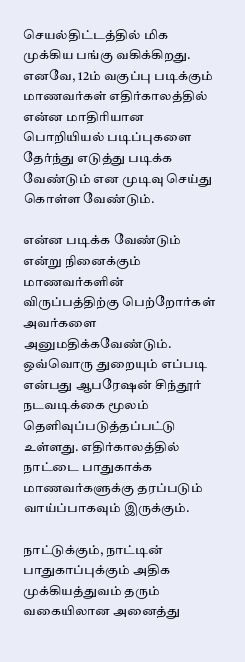செயல்திட்டத்தில் மிக முக்கிய பங்கு வகிக்கிறது. எனவே, 12ம் வகுப்பு படிக்கும் மாணவர்கள் எதிர்காலத்தில் என்ன மாதிரியான பொறியியல் படிப்புகளை தேர்ந்து எடுத்து படிக்க வேண்டும் என முடிவு செய்து கொள்ள வேண்டும்.

என்ன படிக்க வேண்டும் என்று நினைக்கும் மாணவர்களின் விருப்பத்திற்கு பெற்றோர்கள் அவர்களை அனுமதிக்கவேண்டும். ஒவ்வொரு துறையும் எப்படி என்பது ஆபரேஷன் சிந்தூர் நடவடிக்கை மூலம் தெளிவுப்படுத்தப்பட்டு உள்ளது. எதிர்காலத்தில் நாட்டை பாதுகாக்க மாணவர்களுக்கு தரப்படும் வாய்ப்பாகவும் இருக்கும்.

நாட்டுக்கும், நாட்டின் பாதுகாப்புக்கும் அதிக முக்கியத்துவம் தரும் வகையிலான அனைத்து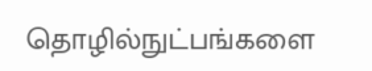தொழில்நுட்பங்களை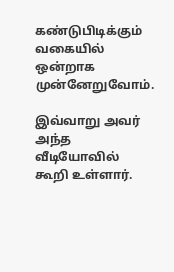கண்டுபிடிக்கும் வகையில் ஒன்றாக முன்னேறுவோம்.

இவ்வாறு அவர் அந்த வீடியோவில் கூறி உள்ளார்.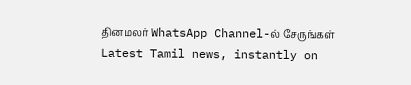தினமலர் WhatsApp Channel-ல் சேருங்கள்
Latest Tamil news, instantly on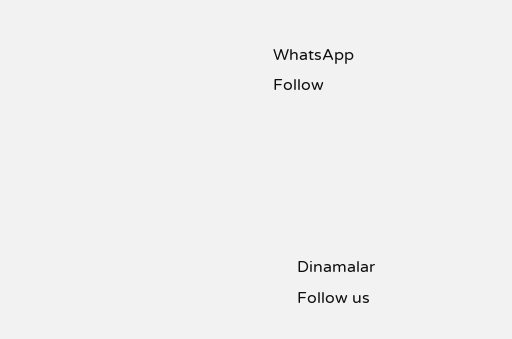WhatsApp
Follow





      Dinamalar
      Follow us